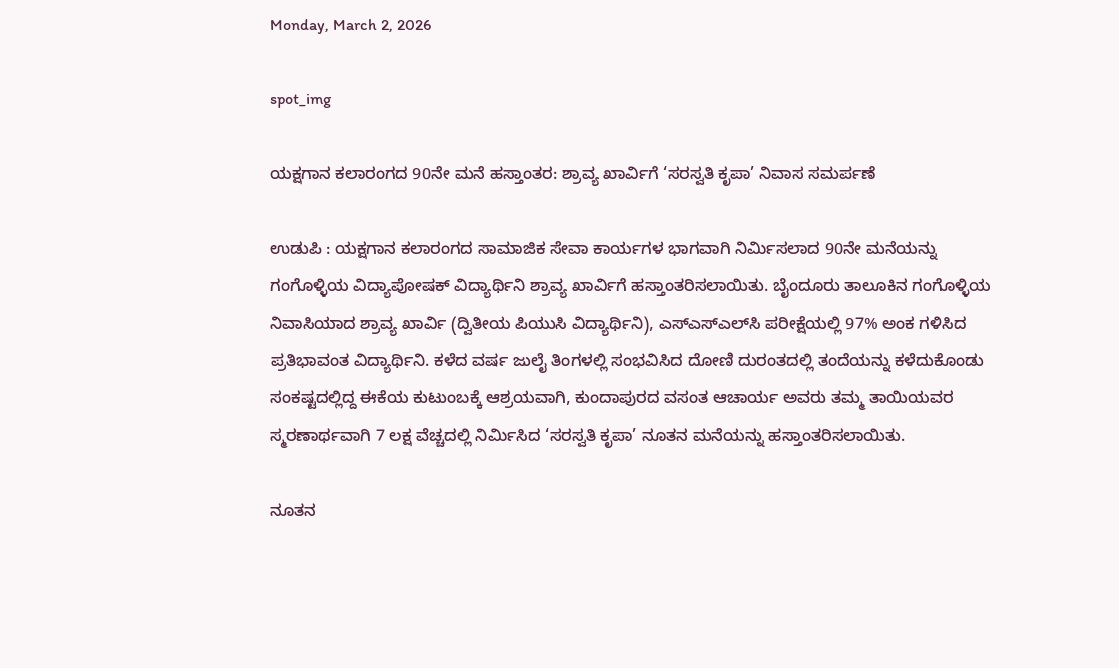Monday, March 2, 2026

spot_img

ಯಕ್ಷಗಾನ ಕಲಾರಂಗದ 90ನೇ ಮನೆ ಹಸ್ತಾಂತರ: ಶ್ರಾವ್ಯ ಖಾರ್ವಿಗೆ ‘ಸರಸ್ವತಿ ಕೃಪಾ’ ನಿವಾಸ ಸಮರ್ಪಣೆ

ಉಡುಪಿ : ಯಕ್ಷಗಾನ ಕಲಾರಂಗದ ಸಾಮಾಜಿಕ ಸೇವಾ ಕಾರ್ಯಗಳ ಭಾಗವಾಗಿ ನಿರ್ಮಿಸಲಾದ 90ನೇ ಮನೆಯನ್ನು ಗಂಗೊಳ್ಳಿಯ ವಿದ್ಯಾಪೋಷಕ್ ವಿದ್ಯಾರ್ಥಿನಿ ಶ್ರಾವ್ಯ ಖಾರ್ವಿಗೆ ಹಸ್ತಾಂತರಿಸಲಾಯಿತು. ಬೈಂದೂರು ತಾಲೂಕಿನ ಗಂಗೊಳ್ಳಿಯ ನಿವಾಸಿಯಾದ ಶ್ರಾವ್ಯ ಖಾರ್ವಿ (ದ್ವಿತೀಯ ಪಿಯುಸಿ ವಿದ್ಯಾರ್ಥಿನಿ), ಎಸ್‌ಎಸ್‌ಎಲ್‌ಸಿ ಪರೀಕ್ಷೆಯಲ್ಲಿ 97% ಅಂಕ ಗಳಿಸಿದ ಪ್ರತಿಭಾವಂತ ವಿದ್ಯಾರ್ಥಿನಿ. ಕಳೆದ ವರ್ಷ ಜುಲೈ ತಿಂಗಳಲ್ಲಿ ಸಂಭವಿಸಿದ ದೋಣಿ ದುರಂತದಲ್ಲಿ ತಂದೆಯನ್ನು ಕಳೆದುಕೊಂಡು ಸಂಕಷ್ಟದಲ್ಲಿದ್ದ ಈಕೆಯ ಕುಟುಂಬಕ್ಕೆ ಆಶ್ರಯವಾಗಿ, ಕುಂದಾಪುರದ ವಸಂತ ಆಚಾರ್ಯ ಅವರು ತಮ್ಮ ತಾಯಿಯವರ ಸ್ಮರಣಾರ್ಥವಾಗಿ 7 ಲಕ್ಷ ವೆಚ್ಚದಲ್ಲಿ ನಿರ್ಮಿಸಿದ ‘ಸರಸ್ವತಿ ಕೃಪಾ’ ನೂತನ ಮನೆಯನ್ನು ಹಸ್ತಾಂತರಿಸಲಾಯಿತು.

ನೂತನ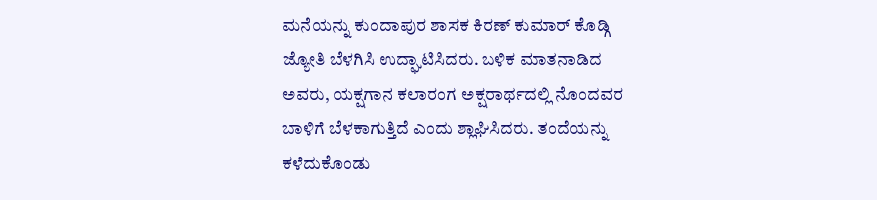ಮನೆಯನ್ನು ಕುಂದಾಪುರ ಶಾಸಕ ಕಿರಣ್ ಕುಮಾರ್ ಕೊಡ್ಗಿ ಜ್ಯೋತಿ ಬೆಳಗಿಸಿ ಉದ್ಘಾಟಿಸಿದರು. ಬಳಿಕ ಮಾತನಾಡಿದ ಅವರು, ಯಕ್ಷಗಾನ ಕಲಾರಂಗ ಅಕ್ಷರಾರ್ಥದಲ್ಲಿ ನೊಂದವರ ಬಾಳಿಗೆ ಬೆಳಕಾಗುತ್ತಿದೆ ಎಂದು ಶ್ಲಾಘಿಸಿದರು. ತಂದೆಯನ್ನು ಕಳೆದುಕೊಂಡು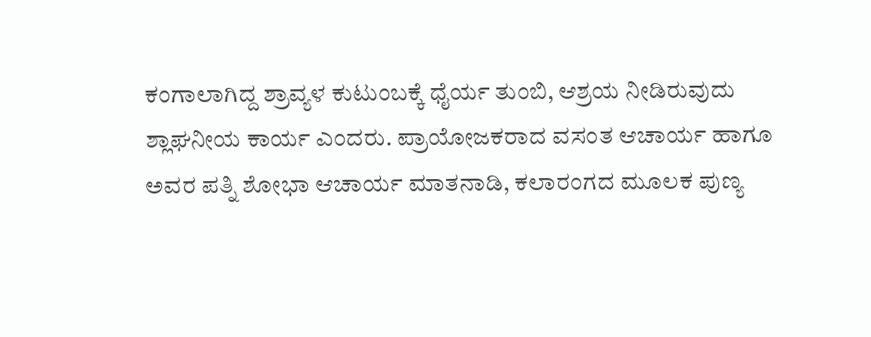ಕಂಗಾಲಾಗಿದ್ದ ಶ್ರಾವ್ಯಳ ಕುಟುಂಬಕ್ಕೆ ಧೈರ್ಯ ತುಂಬಿ, ಆಶ್ರಯ ನೀಡಿರುವುದು ಶ್ಲಾಘನೀಯ ಕಾರ್ಯ ಎಂದರು. ಪ್ರಾಯೋಜಕರಾದ ವಸಂತ ಆಚಾರ್ಯ ಹಾಗೂ ಅವರ ಪತ್ನಿ ಶೋಭಾ ಆಚಾರ್ಯ ಮಾತನಾಡಿ, ಕಲಾರಂಗದ ಮೂಲಕ ಪುಣ್ಯ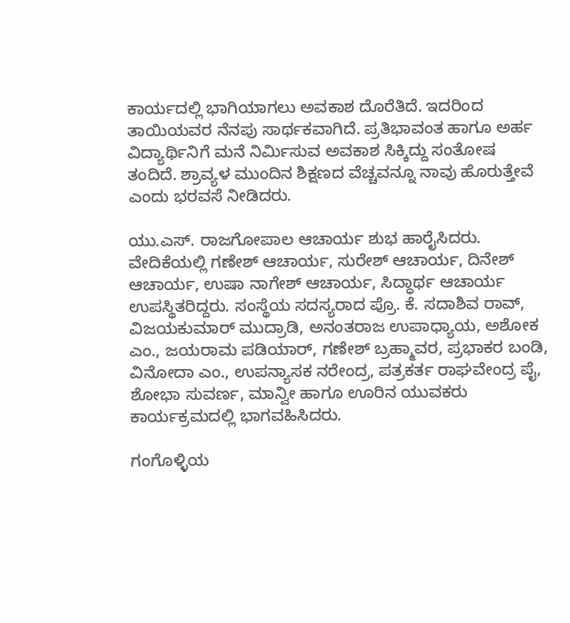ಕಾರ್ಯದಲ್ಲಿ ಭಾಗಿಯಾಗಲು ಅವಕಾಶ ದೊರೆತಿದೆ. ಇದರಿಂದ ತಾಯಿಯವರ ನೆನಪು ಸಾರ್ಥಕವಾಗಿದೆ. ಪ್ರತಿಭಾವಂತ ಹಾಗೂ ಅರ್ಹ ವಿದ್ಯಾರ್ಥಿನಿಗೆ ಮನೆ ನಿರ್ಮಿಸುವ ಅವಕಾಶ ಸಿಕ್ಕಿದ್ದು ಸಂತೋಷ ತಂದಿದೆ. ಶ್ರಾವ್ಯಳ ಮುಂದಿನ ಶಿಕ್ಷಣದ ವೆಚ್ಚವನ್ನೂ ನಾವು ಹೊರುತ್ತೇವೆ ಎಂದು ಭರವಸೆ ನೀಡಿದರು.

ಯು.ಎಸ್. ರಾಜಗೋಪಾಲ ಆಚಾರ್ಯ ಶುಭ ಹಾರೈಸಿದರು. ವೇದಿಕೆಯಲ್ಲಿ ಗಣೇಶ್ ಆಚಾರ್ಯ, ಸುರೇಶ್ ಆಚಾರ್ಯ, ದಿನೇಶ್ ಆಚಾರ್ಯ, ಉಷಾ ನಾಗೇಶ್ ಆಚಾರ್ಯ, ಸಿದ್ಧಾರ್ಥ ಆಚಾರ್ಯ ಉಪಸ್ಥಿತರಿದ್ದರು. ಸಂಸ್ಥೆಯ ಸದಸ್ಯರಾದ ಪ್ರೊ. ಕೆ. ಸದಾಶಿವ ರಾವ್, ವಿಜಯಕುಮಾರ್ ಮುದ್ರಾಡಿ, ಅನಂತರಾಜ ಉಪಾಧ್ಯಾಯ, ಅಶೋಕ ಎಂ., ಜಯರಾಮ ಪಡಿಯಾರ್, ಗಣೇಶ್ ಬ್ರಹ್ಮಾವರ, ಪ್ರಭಾಕರ ಬಂಡಿ, ವಿನೋದಾ ಎಂ., ಉಪನ್ಯಾಸಕ ನರೇಂದ್ರ, ಪತ್ರಕರ್ತ ರಾಘವೇಂದ್ರ ಪೈ, ಶೋಭಾ ಸುವರ್ಣ, ಮಾನ್ವೀ ಹಾಗೂ ಊರಿನ ಯುವಕರು ಕಾರ್ಯಕ್ರಮದಲ್ಲಿ ಭಾಗವಹಿಸಿದರು.

ಗಂಗೊಳ್ಳಿಯ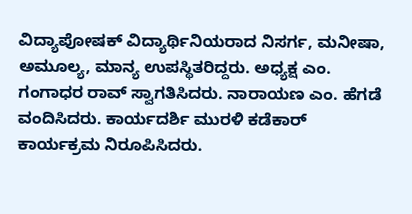ವಿದ್ಯಾಪೋಷಕ್ ವಿದ್ಯಾರ್ಥಿನಿಯರಾದ ನಿಸರ್ಗ, ಮನೀಷಾ, ಅಮೂಲ್ಯ, ಮಾನ್ಯ ಉಪಸ್ಥಿತರಿದ್ದರು. ಅಧ್ಯಕ್ಷ ಎಂ. ಗಂಗಾಧರ ರಾವ್ ಸ್ವಾಗತಿಸಿದರು. ನಾರಾಯಣ ಎಂ. ಹೆಗಡೆ ವಂದಿಸಿದರು. ಕಾರ್ಯದರ್ಶಿ ಮುರಳಿ ಕಡೆಕಾರ್ ಕಾರ್ಯಕ್ರಮ ನಿರೂಪಿಸಿದರು.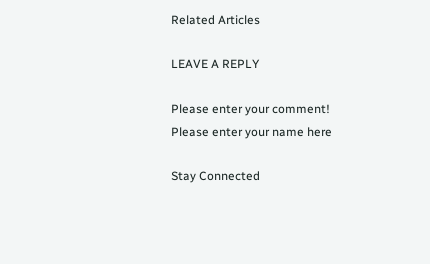Related Articles

LEAVE A REPLY

Please enter your comment!
Please enter your name here

Stay Connected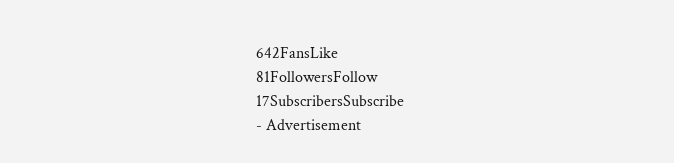642FansLike
81FollowersFollow
17SubscribersSubscribe
- Advertisement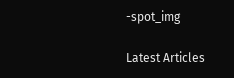-spot_img

Latest Articles